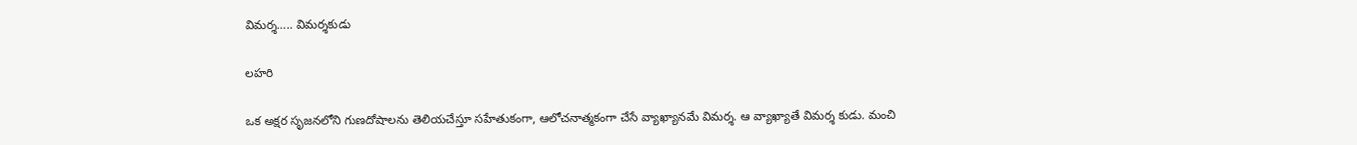విమర్శ….. విమర్శకుడు

లహరి

ఒక అక్షర సృజనలోని గుణదోషాలను తెలియచేస్తూ సహేతుకంగా, ఆలోచనాత్మకంగా చేసే వ్యాఖ్యానమే విమర్శ. ఆ వ్యాఖ్యాతే విమర్శ కుడు. మంచి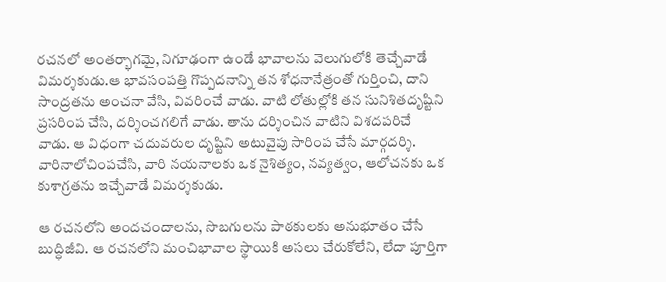రచనలో అంతర్భాగమై, నిగూఢంగా ఉండే భావాలను వెలుగులోకి తెచ్చేవాడే విమర్శకుడు.ఆ భావసంపత్తి గొప్పదనాన్ని తన శోధనానేత్రంతో గుర్తించి, దాని సాంద్రతను అంచనా వేసి, వివరించే వాడు. వాటి లోతుల్లోకి తన సునిశితదృష్టిని ప్రసరింప చేసి, దర్శించగలిగే వాడు. తాను దర్శించిన వాటిని విశదపరిచే వాడు. ఆ విధంగా చదువరుల దృష్టిని అటువైపు సారింప చేసే మార్గదర్శి. వారినాలోచింపచేసి, వారి నయనాలకు ఒక నైశిత్యం, నవ్యత్వం, ఆలోచనకు ఒక కుశాగ్రతను ఇచ్చేవాడే విమర్శకుడు.

ఆ రచనలోని అందచందాలను, సొబగులను పాఠకులకు అనుభూతం చేసే బుద్ధిజీవి. ఆ రచనలోని మంచిభావాల స్థాయికి అసలు చేరుకోలేని, లేదా పూర్తిగా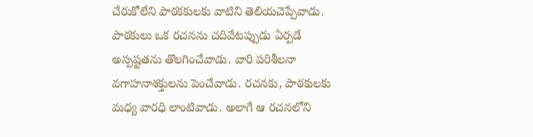చేరుకోలేని పాఠకకులకు వాటిని తెలియచెప్పేవాడు. పాఠకులు ఒక రచనను చదివేటప్పుడు ఏర్పడే అస్పష్టతను తొలగించేవాడు. వారి పరిశీలనా వగాహనాశక్తులను పెంచేవాడు. రచనకు, పాఠకులకు మధ్య వారధి లాంటివాడు. అలాగే ఆ రచనలోని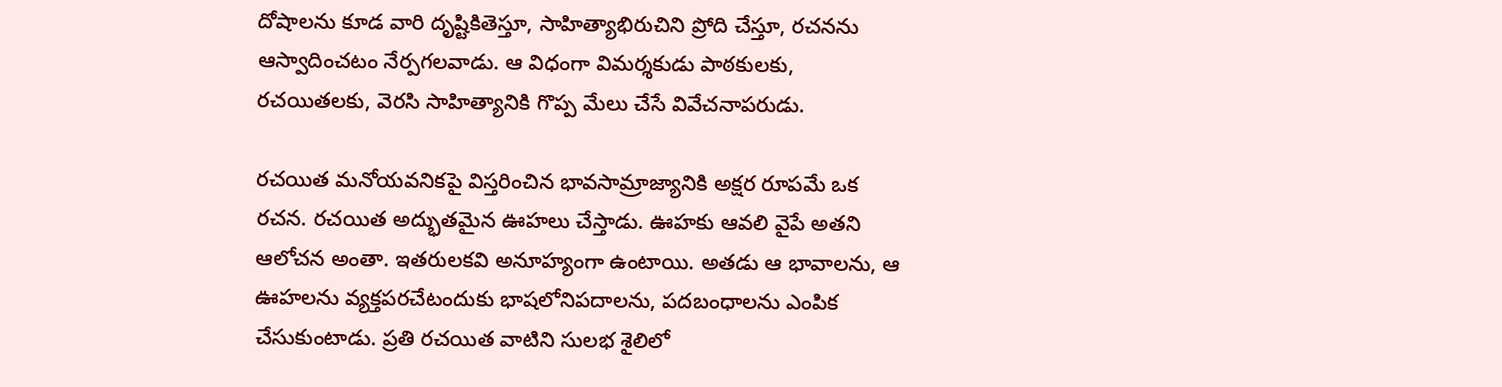దోషాలను కూడ వారి దృష్టికితెస్తూ, సాహిత్యాభిరుచిని ప్రోది చేస్తూ, రచనను ఆస్వాదించటం నేర్పగలవాడు. ఆ విధంగా విమర్శకుడు పాఠకులకు, రచయితలకు, వెరసి సాహిత్యానికి గొప్ప మేలు చేసే వివేచనాపరుడు.

రచయిత మనోయవనికపై విస్తరించిన భావసామ్రాజ్యానికి అక్షర రూపమే ఒక రచన. రచయిత అద్భుతమైన ఊహలు చేస్తాడు. ఊహకు ఆవలి వైపే అతని ఆలోచన అంతా. ఇతరులకవి అనూహ్యంగా ఉంటాయి. అతడు ఆ భావాలను, ఆ ఊహలను వ్యక్తపరచేటందుకు భాషలోనిపదాలను, పదబంధాలను ఎంపిక చేసుకుంటాడు. ప్రతి రచయిత వాటిని సులభ శైలిలో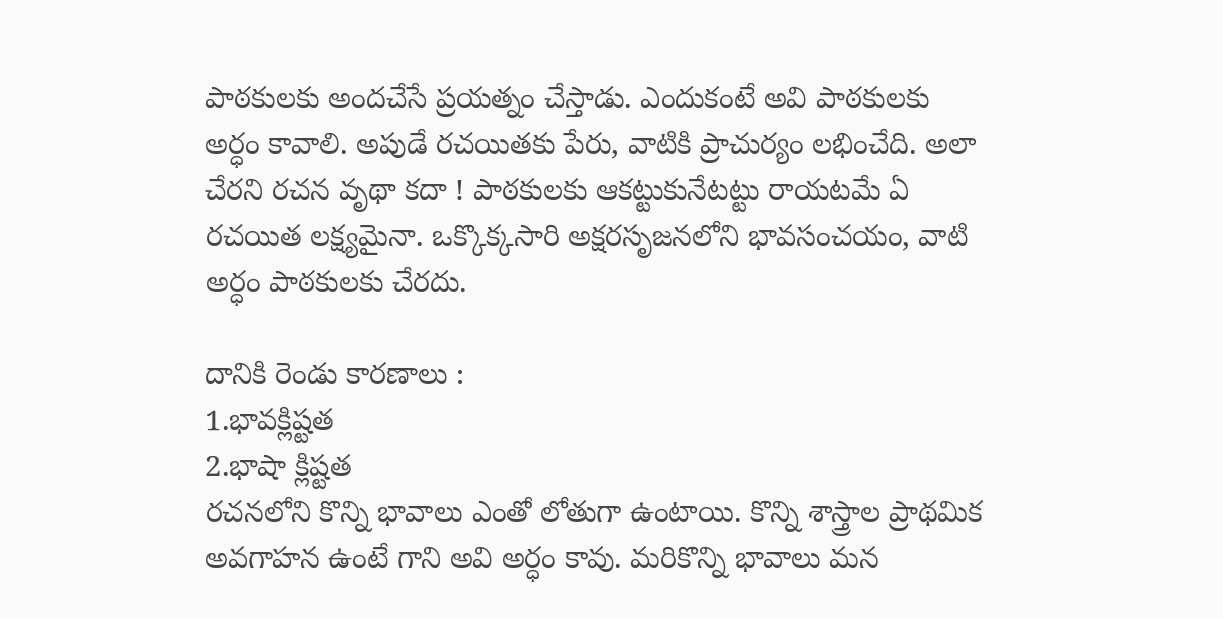పాఠకులకు అందచేసే ప్రయత్నం చేస్తాడు. ఎందుకంటే అవి పాఠకులకు అర్ధం కావాలి. అపుడే రచయితకు పేరు, వాటికి ప్రాచుర్యం లభించేది. అలా చేరని రచన వృథా కదా ! పాఠకులకు ఆకట్టుకునేటట్టు రాయటమే ఏ రచయిత లక్ష్యమైనా. ఒక్కొక్కసారి అక్షరసృజనలోని భావసంచయం, వాటి అర్ధం పాఠకులకు చేరదు.

దానికి రెండు కారణాలు :
1.భావక్లిష్టత
2.భాషా క్లిష్టత
రచనలోని కొన్ని భావాలు ఎంతో లోతుగా ఉంటాయి. కొన్ని శాస్త్రాల ప్రాథమిక అవగాహన ఉంటే గాని అవి అర్ధం కావు. మరికొన్ని భావాలు మన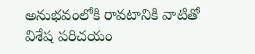అనుభవంలోకి రావటానికి వాటితో విశేష పరిచయం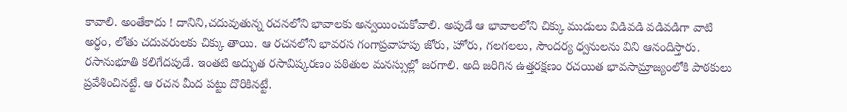కావాలి. అంతేకాదు ! దానిని,చదువుతున్న రచనలోని భావాలకు అన్వయించుకోవాలి. అపుడే ఆ భావాలలోని చిక్కు ముడులు విడివడి వడివడిగా వాటి అర్ధం, లోతు చదువరులకు చిక్కు తాయి. ఆ రచనలోని భావరస గంగాప్రవాహపు జోరు, హోరు, గలగలలు, సౌందర్య ధ్వనులను విని ఆనందిస్తారు. రసానుభూతి కలిగేదపుడే. ఇంతటి అద్భుత రసావిష్కరణం పఠితుల మనస్సుల్లో జరగాలి. అది జరిగిన ఉత్తరక్షణం రచయిత భావసామ్రాజ్యంలోకి పాఠకులు ప్రవేశించినట్టే. ఆ రచన మీద పట్టు దొరికినట్టే.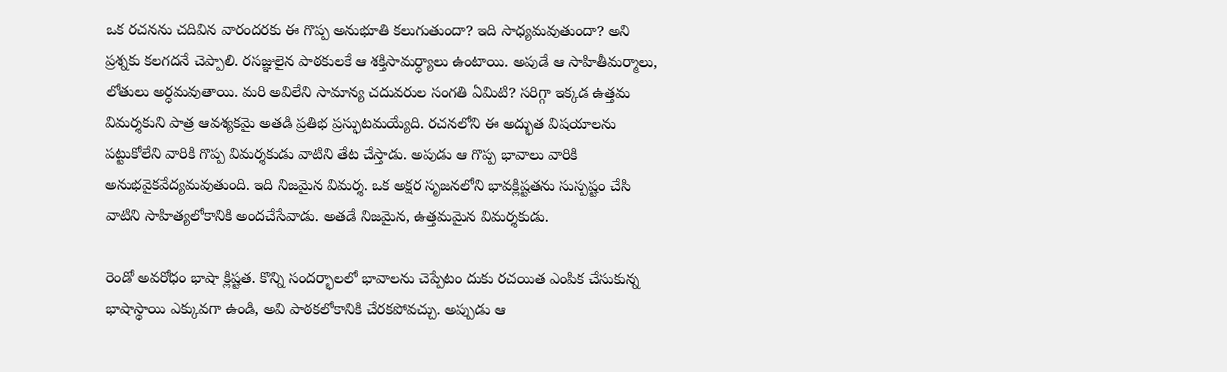ఒక రచనను చదివిన వారందరకు ఈ గొప్ప అనుభూతి కలుగుతుందా? ఇది సాధ్యమవుతుందా? అని ప్రశ్నకు కలగదనే చెప్పాలి. రసజ్ఞులైన పాఠకులకే ఆ శక్తిసామర్ధ్యాలు ఉంటాయి. అపుడే ఆ సాహితీమర్మాలు, లోతులు అర్ధమవుతాయి. మరి అవిలేని సామాన్య చదువరుల సంగతి ఏమిటి? సరిగ్గా ఇక్కడ ఉత్తమ విమర్శకుని పాత్ర ఆవశ్యకమై అతడి ప్రతిభ ప్రస్ఫుటమయ్యేది. రచనలోని ఈ అద్భుత విషయాలను పట్టుకోలేని వారికి గొప్ప విమర్శకుడు వాటిని తేట చేస్తాడు. అపుడు ఆ గొప్ప భావాలు వారికి అనుభవైకవేద్యమవుతుంది. ఇది నిజమైన విమర్శ. ఒక అక్షర సృజనలోని భావక్లిష్టతను సుస్పష్టం చేసి వాటిని సాహిత్యలోకానికి అందచేసేవాడు. అతడే నిజమైన, ఉత్తమమైన విమర్శకుడు.

రెండో అవరోధం భాషా క్లిష్టత. కొన్ని సందర్భాలలో భావాలను చెప్పేటం దుకు రచయిత ఎంపిక చేసుకున్న భాషాస్థాయి ఎక్కువగా ఉండి, అవి పాఠకలోకానికి చేరకపోవచ్చు. అప్పుడు ఆ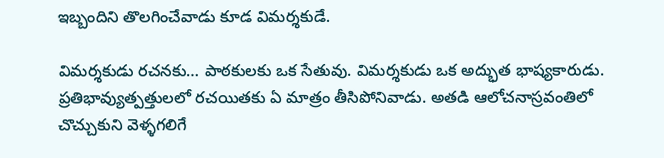ఇబ్బందిని తొలగించేవాడు కూడ విమర్శకుడే.

విమర్శకుడు రచనకు… పాఠకులకు ఒక సేతువు. విమర్శకుడు ఒక అద్భుత భాష్యకారుడు. ప్రతిభావ్యుత్పత్తులలో రచయితకు ఏ మాత్రం తీసిపోనివాడు. అతడి ఆలోచనాస్రవంతిలో చొచ్చుకుని వెళ్ళగలిగే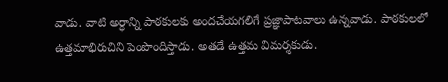వాడు. వాటి అర్ధాన్ని పాఠకులకు అందచేయగలిగే ప్రజ్ఞాపాటవాలు ఉన్నవాడు. పాఠకులలో ఉత్తమాభిరుచిని పెంపొందిస్తాడు. అతడే ఉత్తమ విమర్శకుడు.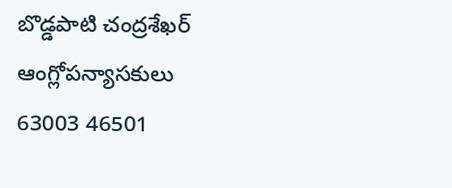బొడ్డపాటి చంద్రశేఖర్‌
ఆంగ్లోపన్యాసకులు
63003 46501